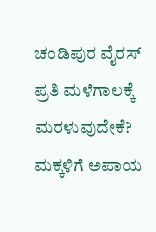ಚಂಡಿಪುರ ವೈರಸ್ ಪ್ರತಿ ಮಳೆಗಾಲಕ್ಕೆ ಮರಳುವುದೇಕೆ? ಮಕ್ಕಳಿಗೆ ಅಪಾಯ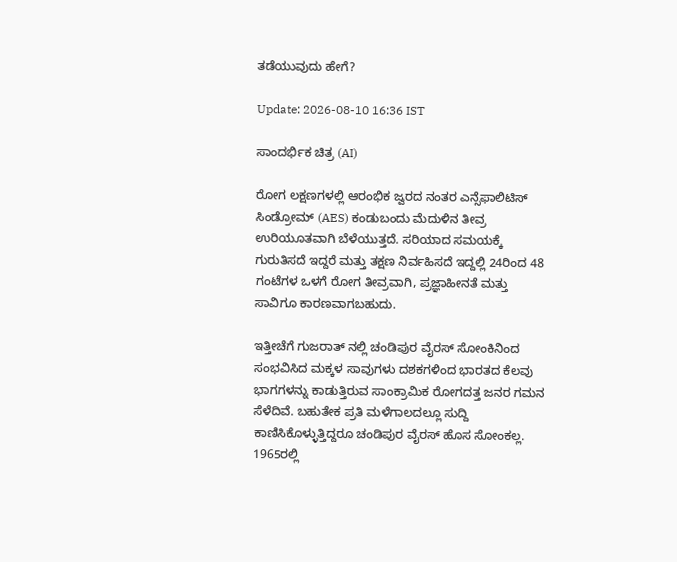ತಡೆಯುವುದು ಹೇಗೆ?

Update: 2026-08-10 16:36 IST

ಸಾಂದರ್ಭಿಕ ಚಿತ್ರ (AI)

ರೋಗ ಲಕ್ಷಣಗಳಲ್ಲಿ ಆರಂಭಿಕ ಜ್ವರದ ನಂತರ ಎನ್ಸೆಫಾಲಿಟಿಸ್ ಸಿಂಡ್ರೋಮ್ (AES) ಕಂಡುಬಂದು ಮೆದುಳಿನ ತೀವ್ರ ಉರಿಯೂತವಾಗಿ ಬೆಳೆಯುತ್ತದೆ. ಸರಿಯಾದ ಸಮಯಕ್ಕೆ ಗುರುತಿಸದೆ ಇದ್ದರೆ ಮತ್ತು ತಕ್ಷಣ ನಿರ್ವಹಿಸದೆ ಇದ್ದಲ್ಲಿ 24ರಿಂದ 48 ಗಂಟೆಗಳ ಒಳಗೆ ರೋಗ ತೀವ್ರವಾಗಿ, ಪ್ರಜ್ಞಾಹೀನತೆ ಮತ್ತು ಸಾವಿಗೂ ಕಾರಣವಾಗಬಹುದು.

ಇತ್ತೀಚೆಗೆ ಗುಜರಾತ್‌ ನಲ್ಲಿ ಚಂಡಿಪುರ ವೈರಸ್ ಸೋಂಕಿನಿಂದ ಸಂಭವಿಸಿದ ಮಕ್ಕಳ ಸಾವುಗಳು ದಶಕಗಳಿಂದ ಭಾರತದ ಕೆಲವು ಭಾಗಗಳನ್ನು ಕಾಡುತ್ತಿರುವ ಸಾಂಕ್ರಾಮಿಕ ರೋಗದತ್ತ ಜನರ ಗಮನ ಸೆಳೆದಿವೆ. ಬಹುತೇಕ ಪ್ರತಿ ಮಳೆಗಾಲದಲ್ಲೂ ಸುದ್ದಿ ಕಾಣಿಸಿಕೊಳ್ಳುತ್ತಿದ್ದರೂ ಚಂಡಿಪುರ ವೈರಸ್ ಹೊಸ ಸೋಂಕಲ್ಲ. 1965ರಲ್ಲಿ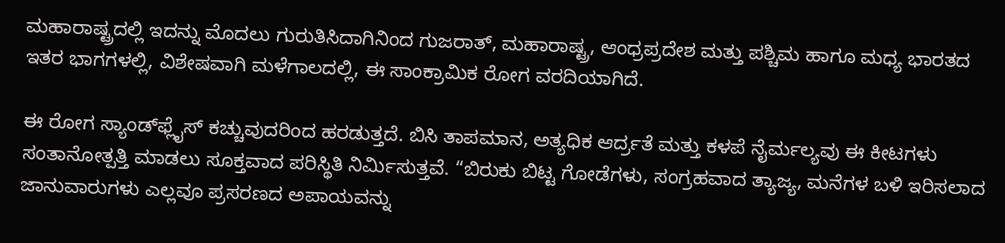ಮಹಾರಾಷ್ಟ್ರದಲ್ಲಿ ಇದನ್ನು ಮೊದಲು ಗುರುತಿಸಿದಾಗಿನಿಂದ ಗುಜರಾತ್, ಮಹಾರಾಷ್ಟ್ರ, ಆಂಧ್ರಪ್ರದೇಶ ಮತ್ತು ಪಶ್ಚಿಮ ಹಾಗೂ ಮಧ್ಯ ಭಾರತದ ಇತರ ಭಾಗಗಳಲ್ಲಿ, ವಿಶೇಷವಾಗಿ ಮಳೆಗಾಲದಲ್ಲಿ, ಈ ಸಾಂಕ್ರಾಮಿಕ ರೋಗ ವರದಿಯಾಗಿದೆ.

ಈ ರೋಗ ಸ್ಯಾಂಡ್‌ಫ್ಲೈಸ್ ಕಚ್ಚುವುದರಿಂದ ಹರಡುತ್ತದೆ. ಬಿಸಿ ತಾಪಮಾನ, ಅತ್ಯಧಿಕ ಆರ್ದ್ರತೆ ಮತ್ತು ಕಳಪೆ ನೈರ್ಮಲ್ಯವು ಈ ಕೀಟಗಳು ಸಂತಾನೋತ್ಪತ್ತಿ ಮಾಡಲು ಸೂಕ್ತವಾದ ಪರಿಸ್ಥಿತಿ ನಿರ್ಮಿಸುತ್ತವೆ. “ಬಿರುಕು ಬಿಟ್ಟ ಗೋಡೆಗಳು, ಸಂಗ್ರಹವಾದ ತ್ಯಾಜ್ಯ, ಮನೆಗಳ ಬಳಿ ಇರಿಸಲಾದ ಜಾನುವಾರುಗಳು ಎಲ್ಲವೂ ಪ್ರಸರಣದ ಅಪಾಯವನ್ನು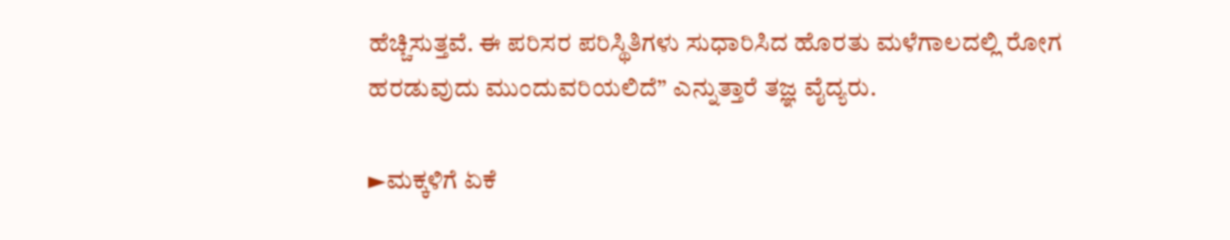ಹೆಚ್ಚಿಸುತ್ತವೆ. ಈ ಪರಿಸರ ಪರಿಸ್ಥಿತಿಗಳು ಸುಧಾರಿಸಿದ ಹೊರತು ಮಳೆಗಾಲದಲ್ಲಿ ರೋಗ ಹರಡುವುದು ಮುಂದುವರಿಯಲಿದೆ” ಎನ್ನುತ್ತಾರೆ ತಜ್ಞ ವೈದ್ಯರು.

►ಮಕ್ಕಳಿಗೆ ಏಕೆ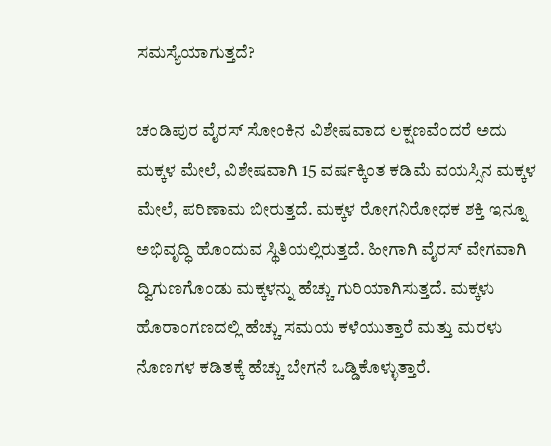ಸಮಸ್ಯೆಯಾಗುತ್ತದೆ?

ಚಂಡಿಪುರ ವೈರಸ್ ಸೋಂಕಿನ ವಿಶೇಷವಾದ ಲಕ್ಷಣವೆಂದರೆ ಅದು ಮಕ್ಕಳ ಮೇಲೆ, ವಿಶೇಷವಾಗಿ 15 ವರ್ಷಕ್ಕಿಂತ ಕಡಿಮೆ ವಯಸ್ಸಿನ ಮಕ್ಕಳ ಮೇಲೆ, ಪರಿಣಾಮ ಬೀರುತ್ತದೆ. ಮಕ್ಕಳ ರೋಗನಿರೋಧಕ ಶಕ್ತಿ ಇನ್ನೂ ಅಭಿವೃದ್ಧಿ ಹೊಂದುವ ಸ್ಥಿತಿಯಲ್ಲಿರುತ್ತದೆ. ಹೀಗಾಗಿ ವೈರಸ್ ವೇಗವಾಗಿ ದ್ವಿಗುಣಗೊಂಡು ಮಕ್ಕಳನ್ನು ಹೆಚ್ಚು ಗುರಿಯಾಗಿಸುತ್ತದೆ. ಮಕ್ಕಳು ಹೊರಾಂಗಣದಲ್ಲಿ ಹೆಚ್ಚು ಸಮಯ ಕಳೆಯುತ್ತಾರೆ ಮತ್ತು ಮರಳು ನೊಣಗಳ ಕಡಿತಕ್ಕೆ ಹೆಚ್ಚು ಬೇಗನೆ ಒಡ್ಡಿಕೊಳ್ಳುತ್ತಾರೆ.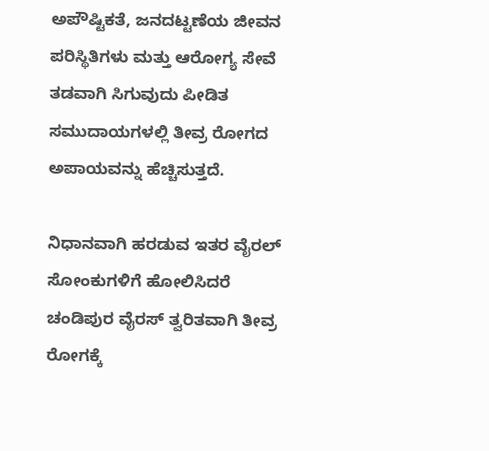ಅಪೌಷ್ಟಿಕತೆ, ಜನದಟ್ಟಣೆಯ ಜೀವನ ಪರಿಸ್ಥಿತಿಗಳು ಮತ್ತು ಆರೋಗ್ಯ ಸೇವೆ ತಡವಾಗಿ ಸಿಗುವುದು ಪೀಡಿತ ಸಮುದಾಯಗಳಲ್ಲಿ ತೀವ್ರ ರೋಗದ ಅಪಾಯವನ್ನು ಹೆಚ್ಚಿಸುತ್ತದೆ.

ನಿಧಾನವಾಗಿ ಹರಡುವ ಇತರ ವೈರಲ್ ಸೋಂಕುಗಳಿಗೆ ಹೋಲಿಸಿದರೆ ಚಂಡಿಪುರ ವೈರಸ್ ತ್ವರಿತವಾಗಿ ತೀವ್ರ ರೋಗಕ್ಕೆ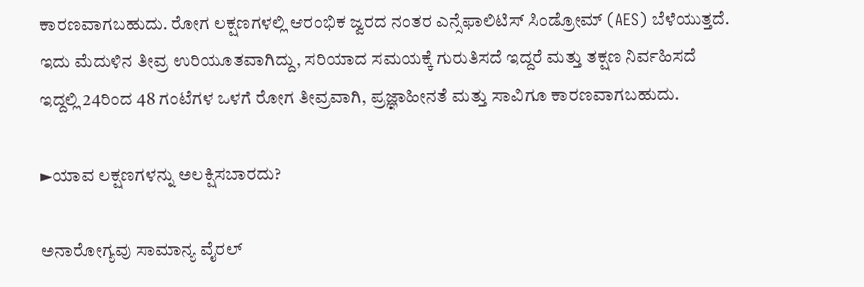ಕಾರಣವಾಗಬಹುದು. ರೋಗ ಲಕ್ಷಣಗಳಲ್ಲಿ ಆರಂಭಿಕ ಜ್ವರದ ನಂತರ ಎನ್ಸೆಫಾಲಿಟಿಸ್ ಸಿಂಡ್ರೋಮ್ (AES) ಬೆಳೆಯುತ್ತದೆ. ಇದು ಮೆದುಳಿನ ತೀವ್ರ ಉರಿಯೂತವಾಗಿದ್ದು, ಸರಿಯಾದ ಸಮಯಕ್ಕೆ ಗುರುತಿಸದೆ ಇದ್ದರೆ ಮತ್ತು ತಕ್ಷಣ ನಿರ್ವಹಿಸದೆ ಇದ್ದಲ್ಲಿ 24ರಿಂದ 48 ಗಂಟೆಗಳ ಒಳಗೆ ರೋಗ ತೀವ್ರವಾಗಿ, ಪ್ರಜ್ಞಾಹೀನತೆ ಮತ್ತು ಸಾವಿಗೂ ಕಾರಣವಾಗಬಹುದು.

►ಯಾವ ಲಕ್ಷಣಗಳನ್ನು ಅಲಕ್ಷಿಸಬಾರದು?

ಅನಾರೋಗ್ಯವು ಸಾಮಾನ್ಯ ವೈರಲ್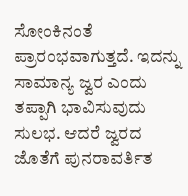ಸೋಂಕಿನಂತೆ ಪ್ರಾರಂಭವಾಗುತ್ತದೆ. ಇದನ್ನು ಸಾಮಾನ್ಯ ಜ್ವರ ಎಂದು ತಪ್ಪಾಗಿ ಭಾವಿಸುವುದು ಸುಲಭ. ಆದರೆ ಜ್ವರದ ಜೊತೆಗೆ ಪುನರಾವರ್ತಿತ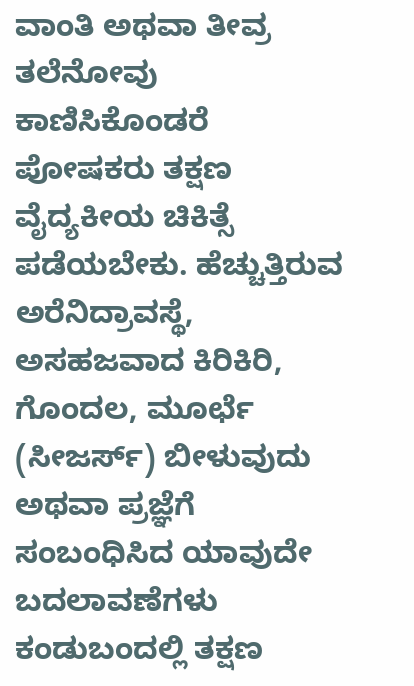ವಾಂತಿ ಅಥವಾ ತೀವ್ರ ತಲೆನೋವು ಕಾಣಿಸಿಕೊಂಡರೆ ಪೋಷಕರು ತಕ್ಷಣ ವೈದ್ಯಕೀಯ ಚಿಕಿತ್ಸೆ ಪಡೆಯಬೇಕು. ಹೆಚ್ಚುತ್ತಿರುವ ಅರೆನಿದ್ರಾವಸ್ಥೆ, ಅಸಹಜವಾದ ಕಿರಿಕಿರಿ, ಗೊಂದಲ, ಮೂರ್ಛೆ (ಸೀಜರ್ಸ್) ಬೀಳುವುದು ಅಥವಾ ಪ್ರಜ್ಞೆಗೆ ಸಂಬಂಧಿಸಿದ ಯಾವುದೇ ಬದಲಾವಣೆಗಳು ಕಂಡುಬಂದಲ್ಲಿ ತಕ್ಷಣ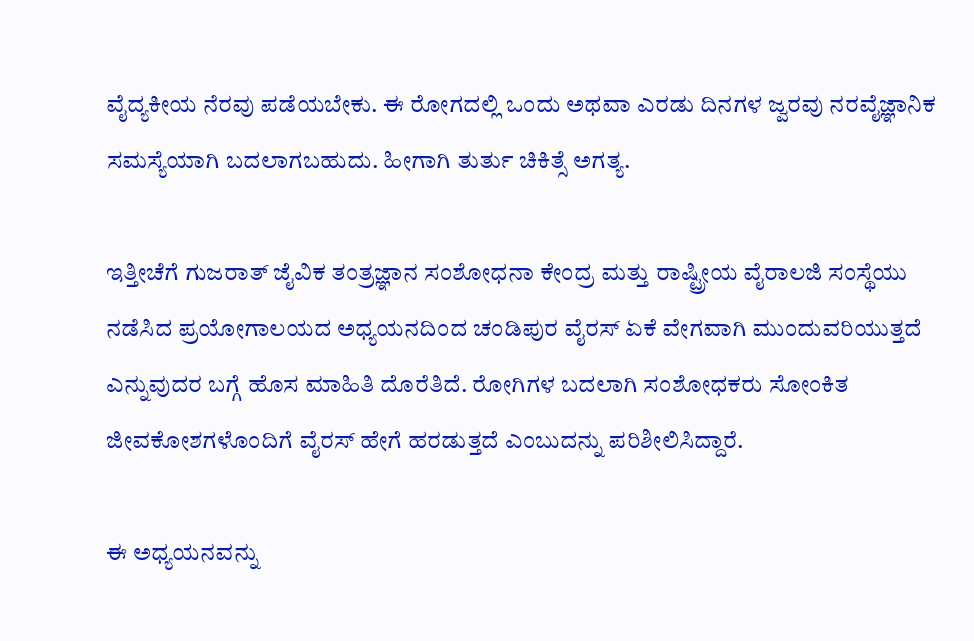ವೈದ್ಯಕೀಯ ನೆರವು ಪಡೆಯಬೇಕು. ಈ ರೋಗದಲ್ಲಿ ಒಂದು ಅಥವಾ ಎರಡು ದಿನಗಳ ಜ್ವರವು ನರವೈಜ್ಞಾನಿಕ ಸಮಸ್ಯೆಯಾಗಿ ಬದಲಾಗಬಹುದು. ಹೀಗಾಗಿ ತುರ್ತು ಚಿಕಿತ್ಸೆ ಅಗತ್ಯ.

ಇತ್ತೀಚೆಗೆ ಗುಜರಾತ್ ಜೈವಿಕ ತಂತ್ರಜ್ಞಾನ ಸಂಶೋಧನಾ ಕೇಂದ್ರ ಮತ್ತು ರಾಷ್ಟ್ರೀಯ ವೈರಾಲಜಿ ಸಂಸ್ಥೆಯು ನಡೆಸಿದ ಪ್ರಯೋಗಾಲಯದ ಅಧ್ಯಯನದಿಂದ ಚಂಡಿಪುರ ವೈರಸ್ ಏಕೆ ವೇಗವಾಗಿ ಮುಂದುವರಿಯುತ್ತದೆ ಎನ್ನುವುದರ ಬಗ್ಗೆ ಹೊಸ ಮಾಹಿತಿ ದೊರೆತಿದೆ. ರೋಗಿಗಳ ಬದಲಾಗಿ ಸಂಶೋಧಕರು ಸೋಂಕಿತ ಜೀವಕೋಶಗಳೊಂದಿಗೆ ವೈರಸ್ ಹೇಗೆ ಹರಡುತ್ತದೆ ಎಂಬುದನ್ನು ಪರಿಶೀಲಿಸಿದ್ದಾರೆ.

ಈ ಅಧ್ಯಯನವನ್ನು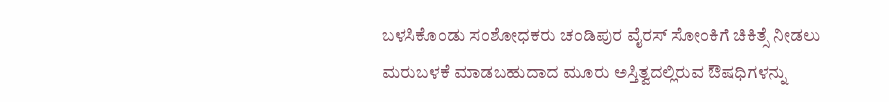ಬಳಸಿಕೊಂಡು ಸಂಶೋಧಕರು ಚಂಡಿಪುರ ವೈರಸ್ ಸೋಂಕಿಗೆ ಚಿಕಿತ್ಸೆ ನೀಡಲು ಮರುಬಳಕೆ ಮಾಡಬಹುದಾದ ಮೂರು ಅಸ್ತಿತ್ವದಲ್ಲಿರುವ ಔಷಧಿಗಳನ್ನು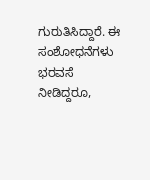ಗುರುತಿಸಿದ್ದಾರೆ. ಈ ಸಂಶೋಧನೆಗಳು ಭರವಸೆ ನೀಡಿದ್ದರೂ,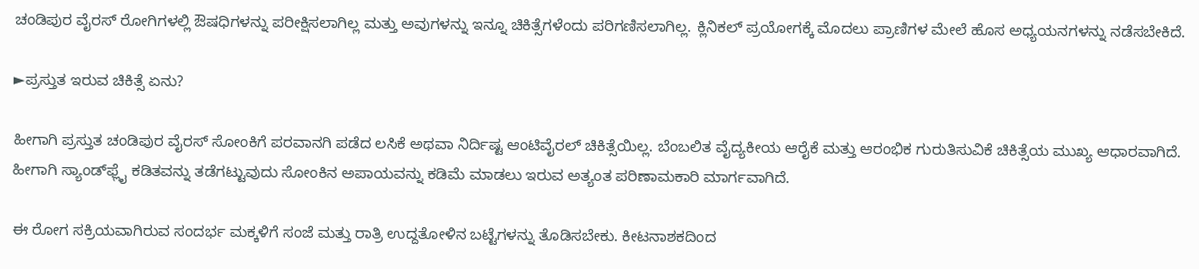ಚಂಡಿಪುರ ವೈರಸ್ ರೋಗಿಗಳಲ್ಲಿ ಔಷಧಿಗಳನ್ನು ಪರೀಕ್ಷಿಸಲಾಗಿಲ್ಲ ಮತ್ತು ಅವುಗಳನ್ನು ಇನ್ನೂ ಚಿಕಿತ್ಸೆಗಳೆಂದು ಪರಿಗಣಿಸಲಾಗಿಲ್ಲ. ಕ್ಲಿನಿಕಲ್ ಪ್ರಯೋಗಕ್ಕೆ ಮೊದಲು ಪ್ರಾಣಿಗಳ ಮೇಲೆ ಹೊಸ ಅಧ್ಯಯನಗಳನ್ನು ನಡೆಸಬೇಕಿದೆ.

►ಪ್ರಸ್ತುತ ಇರುವ ಚಿಕಿತ್ಸೆ ಏನು?

ಹೀಗಾಗಿ ಪ್ರಸ್ತುತ ಚಂಡಿಪುರ ವೈರಸ್ ಸೋಂಕಿಗೆ ಪರವಾನಗಿ ಪಡೆದ ಲಸಿಕೆ ಅಥವಾ ನಿರ್ದಿಷ್ಟ ಆಂಟಿವೈರಲ್ ಚಿಕಿತ್ಸೆಯಿಲ್ಲ. ಬೆಂಬಲಿತ ವೈದ್ಯಕೀಯ ಆರೈಕೆ ಮತ್ತು ಆರಂಭಿಕ ಗುರುತಿಸುವಿಕೆ ಚಿಕಿತ್ಸೆಯ ಮುಖ್ಯ ಆಧಾರವಾಗಿದೆ. ಹೀಗಾಗಿ ಸ್ಯಾಂಡ್‌ಫ್ಲೈ ಕಡಿತವನ್ನು ತಡೆಗಟ್ಟುವುದು ಸೋಂಕಿನ ಅಪಾಯವನ್ನು ಕಡಿಮೆ ಮಾಡಲು ಇರುವ ಅತ್ಯಂತ ಪರಿಣಾಮಕಾರಿ ಮಾರ್ಗವಾಗಿದೆ.

ಈ ರೋಗ ಸಕ್ರಿಯವಾಗಿರುವ ಸಂದರ್ಭ ಮಕ್ಕಳಿಗೆ ಸಂಜೆ ಮತ್ತು ರಾತ್ರಿ ಉದ್ದತೋಳಿನ ಬಟ್ಟೆಗಳನ್ನು ತೊಡಿಸಬೇಕು. ಕೀಟನಾಶಕದಿಂದ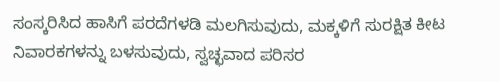ಸಂಸ್ಕರಿಸಿದ ಹಾಸಿಗೆ ಪರದೆಗಳಡಿ ಮಲಗಿಸುವುದು, ಮಕ್ಕಳಿಗೆ ಸುರಕ್ಷಿತ ಕೀಟ ನಿವಾರಕಗಳನ್ನು ಬಳಸುವುದು, ಸ್ವಚ್ಛವಾದ ಪರಿಸರ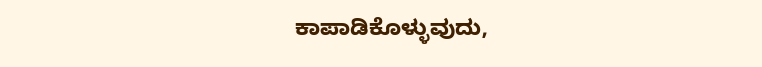ಕಾಪಾಡಿಕೊಳ್ಳುವುದು,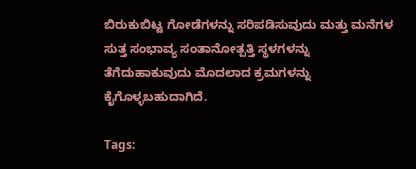ಬಿರುಕುಬಿಟ್ಟ ಗೋಡೆಗಳನ್ನು ಸರಿಪಡಿಸುವುದು ಮತ್ತು ಮನೆಗಳ ಸುತ್ತ ಸಂಭಾವ್ಯ ಸಂತಾನೋತ್ಪತ್ತಿ ಸ್ಥಳಗಳನ್ನು ತೆಗೆದುಹಾಕುವುದು ಮೊದಲಾದ ಕ್ರಮಗಳನ್ನು ಕೈಗೊಳ್ಳಬಹುದಾಗಿದೆ.

Tags: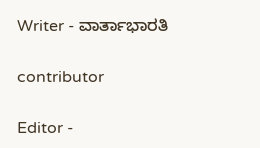Writer - ವಾರ್ತಾಭಾರತಿ

contributor

Editor -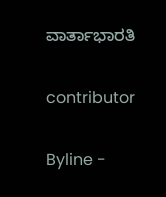ವಾರ್ತಾಭಾರತಿ

contributor

Byline -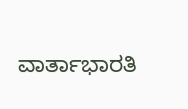ವಾರ್ತಾಭಾರತಿ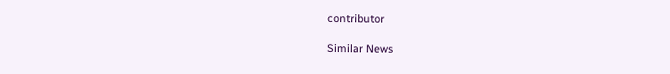contributor

Similar News